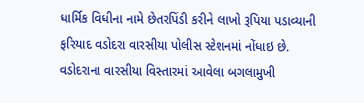ધાર્મિક વિધીના નામે છેતરપિંડી કરીને લાખો રૂપિયા પડાવ્યાની ફરિયાદ વડોદરા વારસીયા પોલીસ સ્ટેશનમાં નોંધાઇ છે. વડોદરાના વારસીયા વિસ્તારમાં આવેલા બગલામુખી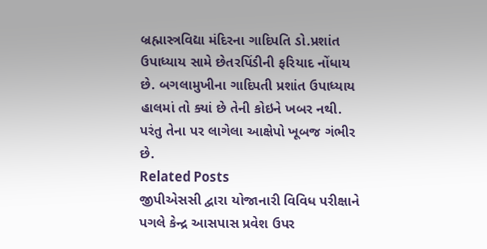બ્રહ્માસ્ત્રવિદ્યા મંદિરના ગાદિપતિ ડો.પ્રશાંત ઉપાધ્યાય સામે છેતરપિંડીની ફરિયાદ નોંધાય છે. બગલામુખીના ગાદિપતી પ્રશાંત ઉપાધ્યાય હાલમાં તો ક્યાં છે તેની કોઇને ખબર નથી. પરંતુ તેના પર લાગેલા આક્ષેપો ખૂબજ ગંભીર છે.
Related Posts
જીપીએસસી દ્વારા યોજાનારી વિવિધ પરીક્ષાને પગલે કેન્દ્ર આસપાસ પ્રવેશ ઉપર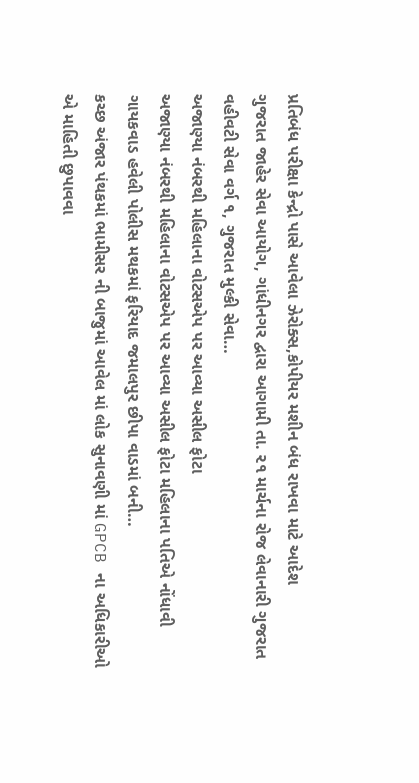પ્રતિબંધ પરીક્ષા કેન્દ્રો પાસે આવેલા ઝેરોક્સ,કોપીયર મશીન બંધ રાખવા માટે આદેશ
ગુજરાત જાહેર સેવા આયોગ, ગાંધીનગર દ્વારા આગામી તા. ૨૧ માર્ચના રોજ લેવાનારી ગુજરાત વહીવટી સેવા વર્ગ ૧, ગુજરાત મુલ્કી સેવા…
અજાણ્યા નંબરથી મહિલાના વોટસએપ પર આવ્યા અસીલ ફોટા
અજાણ્યા નંબરથી મહિલાના વોટસએપ પર આવ્યા અસીલ ફોટા મહિલાના પતિએ નોંધાવી ગાયકવાડ હવેલી પોલીસ મથકમાં ફરિયાદ જમાલપુર છીપા વાડમાં બની…
કચ્છ અંજાર પંથકમાં ભામીસર ની બાજુમાં આવેલ માં લોક સુનાવણી માં GPCB ના અધિકારીઓ એ માહિતી છુપાવવા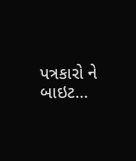પત્રકારો ને બાઇટ…